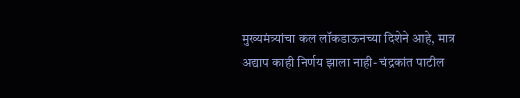मुख्यमंत्र्यांचा कल लॉकडाऊनच्या दिशेने आहे, मात्र अद्याप काही निर्णय झाला नाही- चंद्रकांत पाटील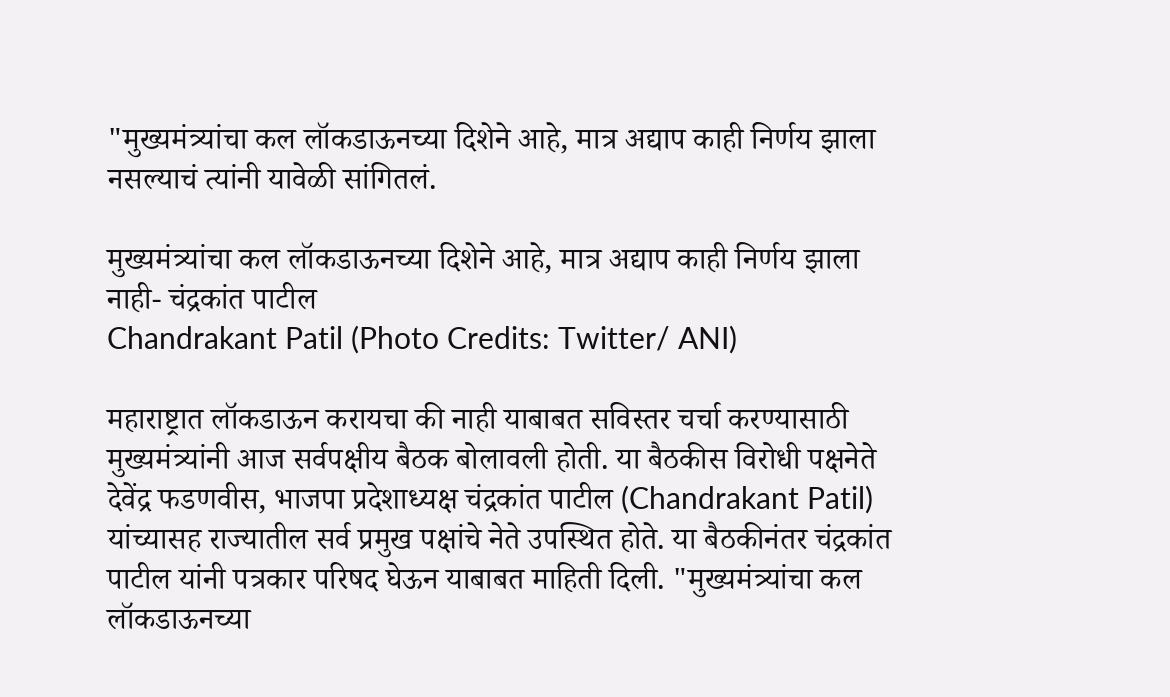"मुख्यमंत्र्यांचा कल लॉकडाऊनच्या दिशेने आहे, मात्र अद्याप काही निर्णय झाला नसल्याचं त्यांनी यावेळी सांगितलं.

मुख्यमंत्र्यांचा कल लॉकडाऊनच्या दिशेने आहे, मात्र अद्याप काही निर्णय झाला नाही- चंद्रकांत पाटील
Chandrakant Patil (Photo Credits: Twitter/ ANI)

महाराष्ट्रात लॉकडाऊन करायचा की नाही याबाबत सविस्तर चर्चा करण्यासाठी मुख्यमंत्र्यांनी आज सर्वपक्षीय बैठक बोलावली होती. या बैठकीस विरोधी पक्षनेते देवेंद्र फडणवीस, भाजपा प्रदेशाध्यक्ष चंद्रकांत पाटील (Chandrakant Patil) यांच्यासह राज्यातील सर्व प्रमुख पक्षांचे नेते उपस्थित होते. या बैठकीनंतर चंद्रकांत पाटील यांनी पत्रकार परिषद घेऊन याबाबत माहिती दिली. "मुख्यमंत्र्यांचा कल लॉकडाऊनच्या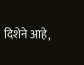दिशेने आहे,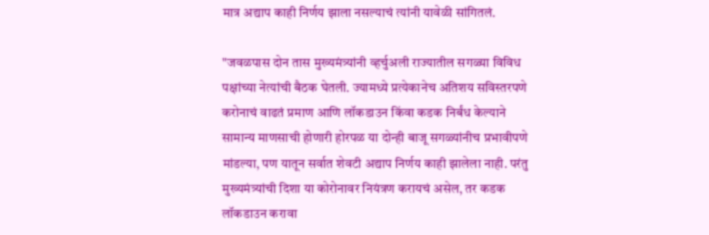मात्र अद्याप काही निर्णय झाला नसल्याचं त्यांनी यावेळी सांगितलं.

"जवळपास दोन तास मुख्यमंत्र्यांनी व्हर्चुअली राज्यातील सगळ्या विविध पक्षांच्या नेत्यांची बैठक घेतली. ज्यामध्ये प्रत्येकानेच अतिशय सविस्तरपणे करोनाचं वाढतं प्रमाण आणि लॉकडाउन किंवा कडक निर्बंध केल्याने सामान्य माणसाची होणारी होरपळ या दोन्ही बाजू सगळ्यांनीच प्रभावीपणे मांडल्या, पण यातून सर्वात शेवटी अद्याप निर्णय काही झालेला नाही. परंतु मुख्यमंत्र्यांची दिशा या कोरोनावर नियंत्रण करायचं असेल, तर कडक लॉकडाउन करावा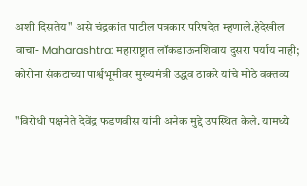अशी दिसतेय" असे चंद्रकांत पाटील पत्रकार परिषदेत म्हणाले.हेदेखील वाचा- Maharashtra: महाराष्ट्रात लॉकडाऊनशिवाय दुसरा पर्याय नाही; कोरोना संकटाच्या पार्श्वभूमीवर मुख्यमंत्री उद्धव ठाकरे यांचे मोठे वक्तव्य

"विरोधी पक्षनेते देवेंद्र फडणवीस यांनी अनेक मुद्दे उपस्थित केले. यामध्ये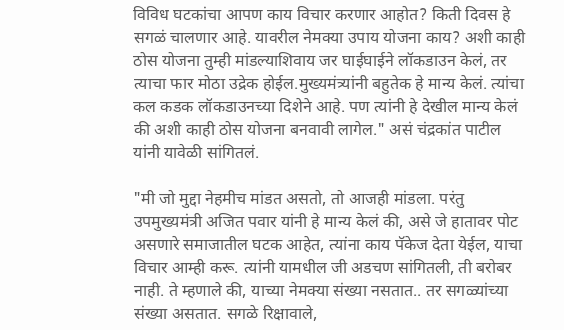विविध घटकांचा आपण काय विचार करणार आहोत? किती दिवस हे सगळं चालणार आहे. यावरील नेमक्या उपाय योजना काय? अशी काही ठोस योजना तुम्ही मांडल्याशिवाय जर घाईघाईने लॉकडाउन केलं, तर त्याचा फार मोठा उद्रेक होईल.मुख्यमंत्र्यांनी बहुतेक हे मान्य केलं. त्यांचा कल कडक लॉकडाउनच्या दिशेने आहे. पण त्यांनी हे देखील मान्य केलं की अशी काही ठोस योजना बनवावी लागेल." असं चंद्रकांत पाटील यांनी यावेळी सांगितलं.

"मी जो मुद्दा नेहमीच मांडत असतो, तो आजही मांडला. परंतु उपमुख्यमंत्री अजित पवार यांनी हे मान्य केलं की, असे जे हातावर पोट असणारे समाजातील घटक आहेत, त्यांना काय पॅकेज देता येईल, याचा विचार आम्ही करू. त्यांनी यामधील जी अडचण सांगितली, ती बरोबर नाही. ते म्हणाले की, याच्या नेमक्या संख्या नसतात.. तर सगळ्यांच्या संख्या असतात. सगळे रिक्षावाले,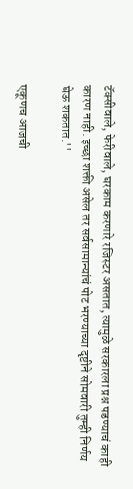टॅक्सीवाले, फेरीवाले, घरकाम करणारे रजिस्टर असतात, त्यामुळे सरकारला प्रश्न पडण्याचं काही कारण नाही. इच्छा शक्ती असेल तर सर्वसामान्यांचं पोट भरण्याच्या दृष्टीने सोमवारी तुम्ही निर्णय घेऊ शकतात.''

एकूणच आजची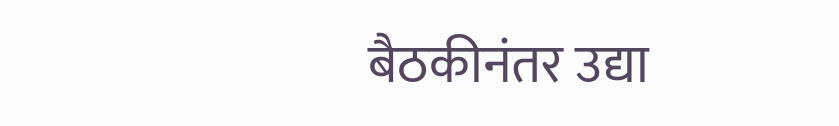बैठकीनंतर उद्या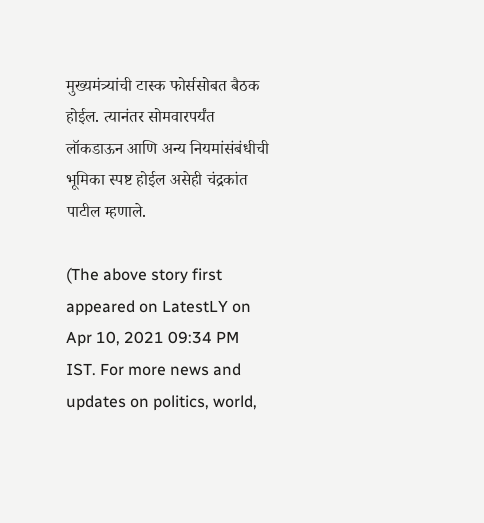मुख्यमंत्र्यांची टास्क फोर्ससोबत बैठक होईल. त्यानंतर सोमवारपर्यंत लॉकडाऊन आणि अन्य नियमांसंबंधीची भूमिका स्पष्ट होईल असेही चंद्रकांत पाटील म्हणाले.

(The above story first appeared on LatestLY on Apr 10, 2021 09:34 PM IST. For more news and updates on politics, world,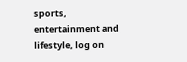sports, entertainment and lifestyle, log on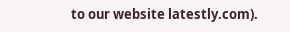to our website latestly.com).